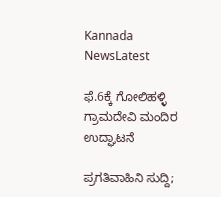Kannada NewsLatest

ಫೆ.6ಕ್ಕೆ ಗೋಲಿಹಳ್ಳಿ ಗ್ರಾಮದೇವಿ ಮಂದಿರ ಉದ್ಘಾಟನೆ

ಪ್ರಗತಿವಾಹಿನಿ ಸುದ್ದಿ;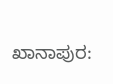ಖಾನಾಪುರ: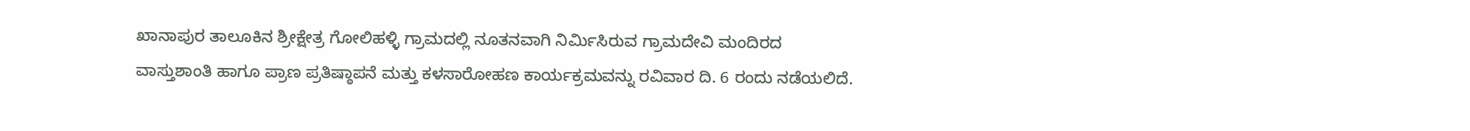ಖಾನಾಪುರ ತಾಲೂಕಿನ ಶ್ರೀಕ್ಷೇತ್ರ ಗೋಲಿಹಳ್ಳಿ ಗ್ರಾಮದಲ್ಲಿ ನೂತನವಾಗಿ ನಿರ್ಮಿಸಿರುವ ಗ್ರಾಮದೇವಿ ಮಂದಿರದ ವಾಸ್ತುಶಾಂತಿ ಹಾಗೂ ಪ್ರಾಣ ಪ್ರತಿಷ್ಠಾಪನೆ ಮತ್ತು ಕಳಸಾರೋಹಣ ಕಾರ್ಯಕ್ರಮವನ್ನು ರವಿವಾರ ದಿ. 6 ರಂದು ನಡೆಯಲಿದೆ.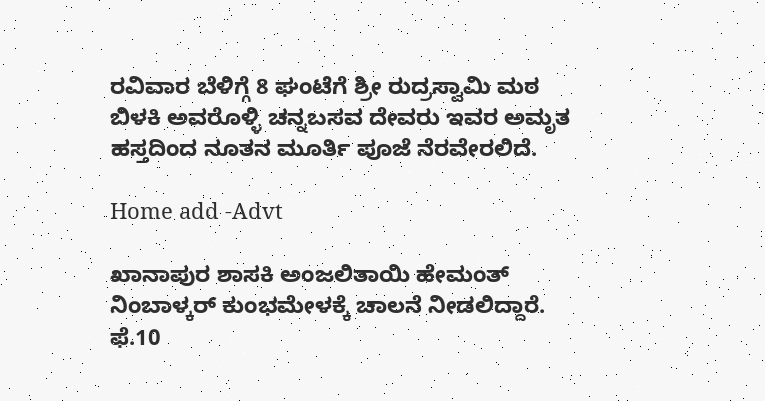ರವಿವಾರ ಬೆಳಿಗ್ಗೆ 8 ಘಂಟೆಗೆ ಶ್ರೀ ರುದ್ರಸ್ವಾಮಿ ಮಠ ಬಿಳಕಿ ‌ಅವರೊಳ್ಳಿ ಚನ್ನಬಸವ ದೇವರು ಇವರ ಅಮೃತ ಹಸ್ತದಿಂದ ನೂತನ ಮೂರ್ತಿ ಪೂಜೆ ನೆರವೇರಲಿದೆ‌.

Home add -Advt

ಖಾನಾಪುರ ಶಾಸಕಿ ಅಂಜಲಿತಾಯಿ ಹೇಮಂತ್ ನಿಂಬಾಳ್ಕರ್ ಕುಂಭಮೇಳಕ್ಕೆ ಚಾಲನೆ ನೀಡಲಿದ್ದಾರೆ. ಫೆ.10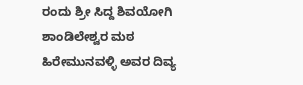ರಂದು ಶ್ರೀ ಸಿದ್ದ ಶಿವಯೋಗಿ ಶಾಂಡಿಲೇಶ್ವರ ಮಠ ಹಿರೇಮುನವಳ್ಳಿ ಅವರ ದಿವ್ಯ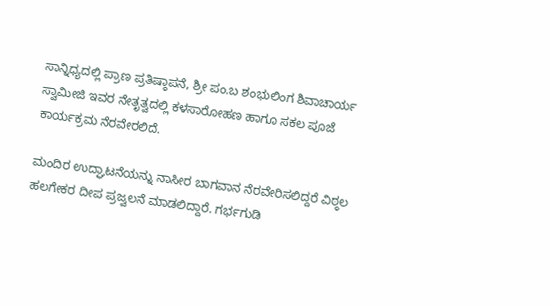ಸಾನ್ನಿಧ್ಯದಲ್ಲಿ ಪ್ರಾಣ ಪ್ರತಿಷ್ಠಾಪನೆ, ಶ್ರೀ ಪಂ.ಬ ಶಂಭುಲಿಂಗ ಶಿವಾಚಾರ್ಯ ಸ್ವಾಮೀಜಿ ಇವರ ನೇತೃತ್ವದಲ್ಲಿ ಕಳಸಾರೋಹಣ ಹಾಗೂ ಸಕಲ ಪೂಜೆ ಕಾರ್ಯಕ್ರಮ ನೆರವೇರಲಿದೆ.

ಮಂದಿರ ಉದ್ಘಾಟನೆಯನ್ನು ನಾಸೀರ ಬಾಗವಾನ ನೆರವೇರಿಸಲಿದ್ದರೆ ವಿಠ್ಠಲ ಹಲಗೇಕರ ದೀಪ ಪ್ರಜ್ವಲನೆ ಮಾಡಲಿದ್ದಾರೆ. ಗರ್ಭಗುಡಿ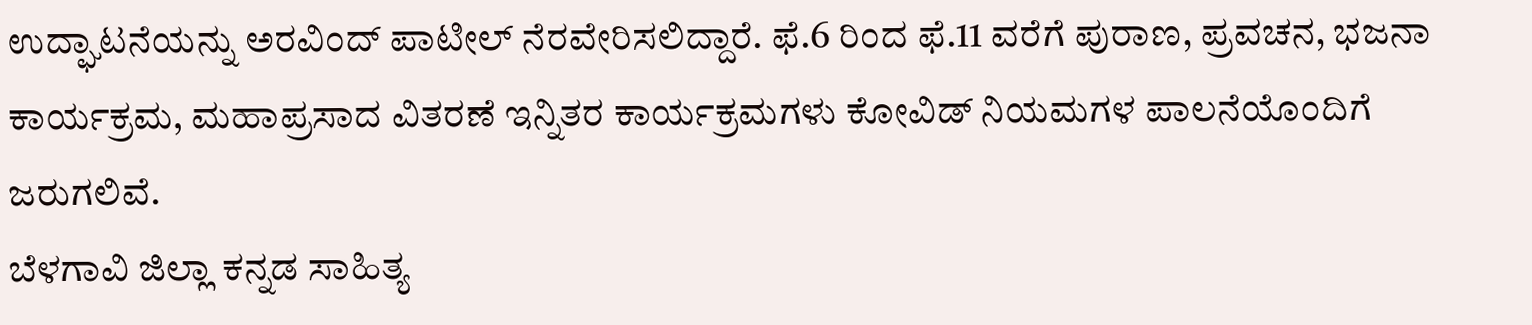ಉದ್ಘಾಟನೆಯನ್ನು ಅರವಿಂದ್ ಪಾಟೀಲ್ ನೆರವೇರಿಸಲಿದ್ದಾರೆ. ಫೆ.6 ರಿಂದ ಫೆ.11 ವರೆಗೆ ಪುರಾಣ, ಪ್ರವಚನ, ಭಜನಾ ಕಾರ್ಯಕ್ರಮ, ಮಹಾಪ್ರಸಾದ ವಿತರಣೆ ಇನ್ನಿತರ ಕಾರ್ಯಕ್ರಮಗಳು ಕೋವಿಡ್ ನಿಯಮಗಳ ಪಾಲನೆಯೊಂದಿಗೆ ಜರುಗಲಿವೆ.
ಬೆಳಗಾವಿ ಜಿಲ್ಲಾ ಕನ್ನಡ ಸಾಹಿತ್ಯ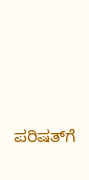ಪರಿಷತ್‌ಗೆ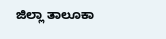ಜಿಲ್ಲಾ ತಾಲೂಕಾ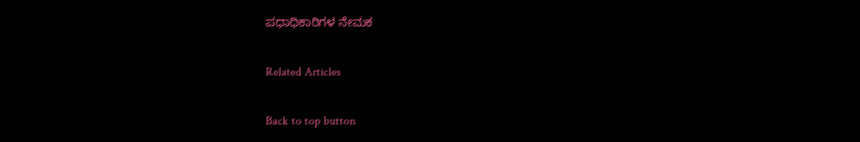ಪಧಾಧಿಕಾರಿಗಳ ನೇಮಕ

Related Articles

Back to top button